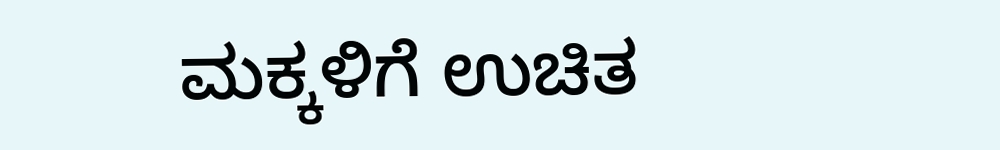ಮಕ್ಕಳಿಗೆ ಉಚಿತ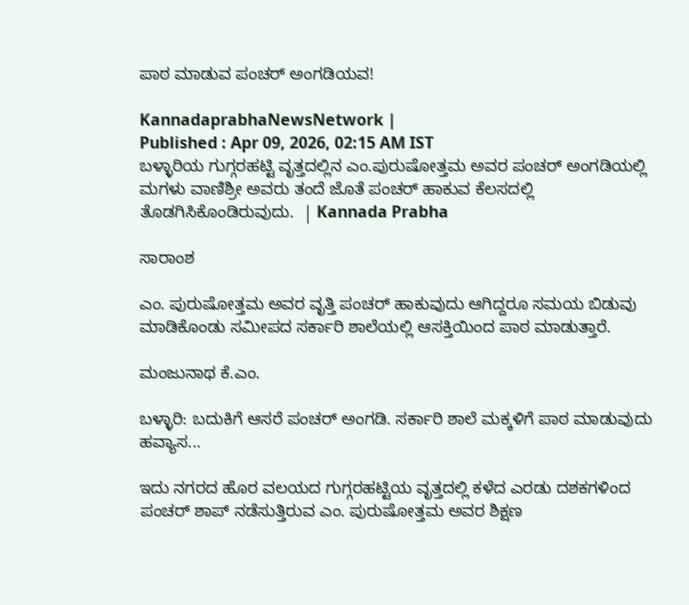ಪಾಠ ಮಾಡುವ ಪಂಚರ್ ಅಂಗಡಿಯವ!

KannadaprabhaNewsNetwork |
Published : Apr 09, 2026, 02:15 AM IST
ಬಳ್ಳಾರಿಯ ಗುಗ್ಗರಹಟ್ಟಿ ವೃತ್ತದಲ್ಲಿನ ಎಂ.ಪುರುಷೋತ್ತಮ ಅವರ ಪಂಚರ್ ಅಂಗಡಿಯಲ್ಲಿ ಮಗಳು ವಾಣಿಶ್ರೀ ಅವರು ತಂದೆ ಜೊತೆ ಪಂಚರ್ ಹಾಕುವ ಕೆಲಸದಲ್ಲಿ ತೊಡಗಿಸಿಕೊಂಡಿರುವುದು.  | Kannada Prabha

ಸಾರಾಂಶ

ಎಂ. ಪುರುಷೋತ್ತಮ ಅವರ ವೃತ್ತಿ ಪಂಚರ್‌ ಹಾಕುವುದು ಆಗಿದ್ದರೂ ಸಮಯ ಬಿಡುವು ಮಾಡಿಕೊಂಡು ಸಮೀಪದ ಸರ್ಕಾರಿ ಶಾಲೆಯಲ್ಲಿ ಆಸಕ್ತಿಯಿಂದ ಪಾಠ ಮಾಡುತ್ತಾರೆ.

ಮಂಜುನಾಥ ಕೆ.ಎಂ.

ಬಳ್ಳಾರಿ: ಬದುಕಿಗೆ ಆಸರೆ ಪಂಚರ್‌ ಅಂಗಡಿ. ಸರ್ಕಾರಿ ಶಾಲೆ ಮಕ್ಕಳಿಗೆ ಪಾಠ ಮಾಡುವುದು ಹವ್ಯಾಸ...

ಇದು ನಗರದ ಹೊರ ವಲಯದ ಗುಗ್ಗರಹಟ್ಟಿಯ ವೃತ್ತದಲ್ಲಿ ಕಳೆದ ಎರಡು ದಶಕಗಳಿಂದ ಪಂಚರ್ ಶಾಪ್ ನಡೆಸುತ್ತಿರುವ ಎಂ. ಪುರುಷೋತ್ತಮ ಅವರ ಶಿಕ್ಷಣ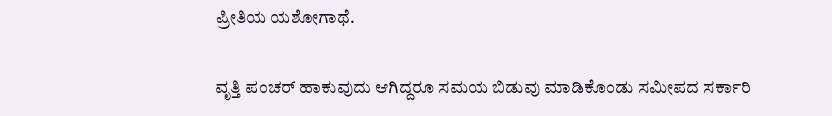ಪ್ರೀತಿಯ ಯಶೋಗಾಥೆ.

ವೃತ್ತಿ ಪಂಚರ್‌ ಹಾಕುವುದು ಆಗಿದ್ದರೂ ಸಮಯ ಬಿಡುವು ಮಾಡಿಕೊಂಡು ಸಮೀಪದ ಸರ್ಕಾರಿ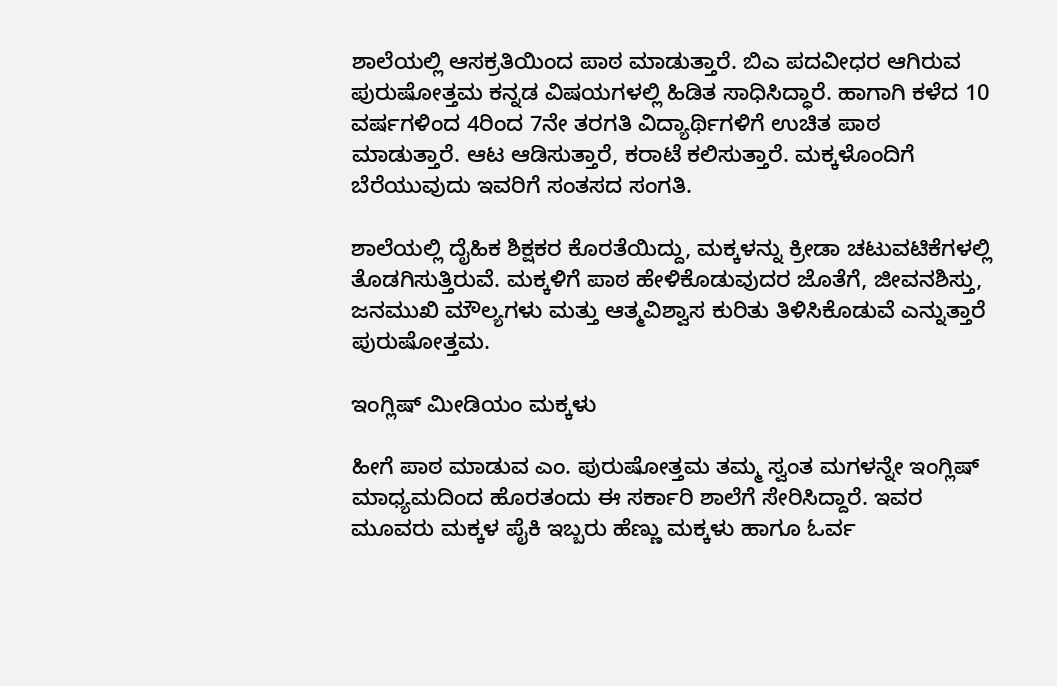ಶಾಲೆಯಲ್ಲಿ ಆಸಕ್ರತಿಯಿಂದ ಪಾಠ ಮಾಡುತ್ತಾರೆ. ಬಿಎ ಪದವೀಧರ ಆಗಿರುವ ಪುರುಷೋತ್ತಮ ಕನ್ನಡ ವಿಷಯಗಳಲ್ಲಿ ಹಿಡಿತ ಸಾಧಿಸಿದ್ಧಾರೆ. ಹಾಗಾಗಿ ಕಳೆದ 10 ವರ್ಷಗಳಿಂದ 4ರಿಂದ 7ನೇ ತರಗತಿ ವಿದ್ಯಾರ್ಥಿಗಳಿಗೆ ಉಚಿತ ಪಾಠ ಮಾಡುತ್ತಾರೆ. ಆಟ ಆಡಿಸುತ್ತಾರೆ, ಕರಾಟೆ ಕಲಿಸುತ್ತಾರೆ. ಮಕ್ಕಳೊಂದಿಗೆ ಬೆರೆಯುವುದು ಇವರಿಗೆ ಸಂತಸದ ಸಂಗತಿ.

ಶಾಲೆಯಲ್ಲಿ ದೈಹಿಕ ಶಿಕ್ಷಕರ ಕೊರತೆಯಿದ್ದು, ಮಕ್ಕಳನ್ನು ಕ್ರೀಡಾ ಚಟುವಟಿಕೆಗಳಲ್ಲಿ ತೊಡಗಿಸುತ್ತಿರುವೆ. ಮಕ್ಕಳಿಗೆ ಪಾಠ ಹೇಳಿಕೊಡುವುದರ ಜೊತೆಗೆ, ಜೀವನಶಿಸ್ತು, ಜನಮುಖಿ ಮೌಲ್ಯಗಳು ಮತ್ತು ಆತ್ಮವಿಶ್ವಾಸ ಕುರಿತು ತಿಳಿಸಿಕೊಡುವೆ ಎನ್ನುತ್ತಾರೆ ಪುರುಷೋತ್ತಮ.

ಇಂಗ್ಲಿಷ್‌ ಮೀಡಿಯಂ ಮಕ್ಕಳು

ಹೀಗೆ ಪಾಠ ಮಾಡುವ ಎಂ. ಪುರುಷೋತ್ತಮ ತಮ್ಮ ಸ್ವಂತ ಮಗಳನ್ನೇ ಇಂಗ್ಲಿಷ್‌ ಮಾಧ್ಯಮದಿಂದ ಹೊರತಂದು ಈ ಸರ್ಕಾರಿ ಶಾಲೆಗೆ ಸೇರಿಸಿದ್ದಾರೆ. ಇವರ ಮೂವರು ಮಕ್ಕಳ ಪೈಕಿ ಇಬ್ಬರು ಹೆಣ್ಣು ಮಕ್ಕಳು ಹಾಗೂ ಓರ್ವ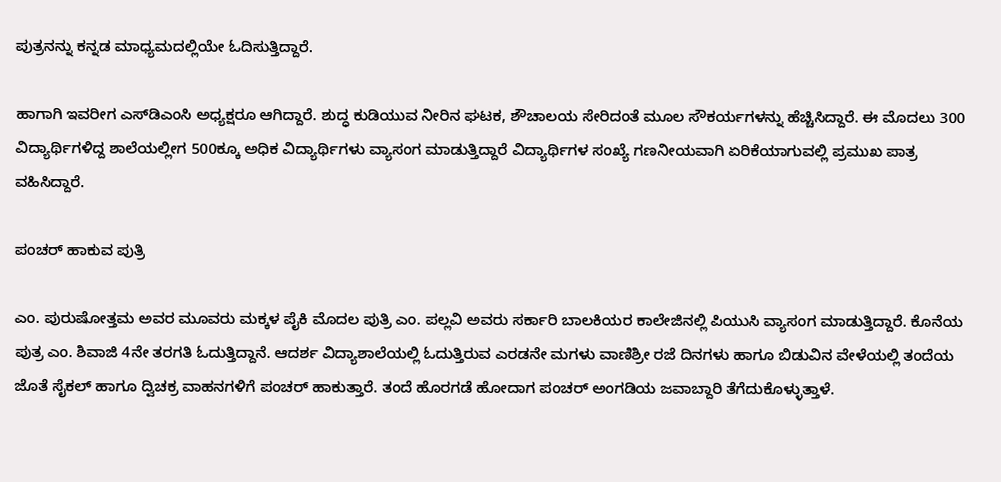ಪುತ್ರನನ್ನು ಕನ್ನಡ ಮಾಧ್ಯಮದಲ್ಲಿಯೇ ಓದಿಸುತ್ತಿದ್ದಾರೆ.

ಹಾಗಾಗಿ ಇವರೀಗ ಎಸ್‌ಡಿಎಂಸಿ ಅಧ್ಯಕ್ಷರೂ ಆಗಿದ್ದಾರೆ. ಶುದ್ಧ ಕುಡಿಯುವ ನೀರಿನ ಘಟಕ, ಶೌಚಾಲಯ ಸೇರಿದಂತೆ ಮೂಲ ಸೌಕರ್ಯಗಳನ್ನು ಹೆಚ್ಚಿಸಿದ್ದಾರೆ. ಈ ಮೊದಲು 300 ವಿದ್ಯಾರ್ಥಿಗಳಿದ್ದ ಶಾಲೆಯಲ್ಲೀಗ 500ಕ್ಕೂ ಅಧಿಕ ವಿದ್ಯಾರ್ಥಿಗಳು ವ್ಯಾಸಂಗ ಮಾಡುತ್ತಿದ್ದಾರೆ ವಿದ್ಯಾರ್ಥಿಗಳ ಸಂಖ್ಯೆ ಗಣನೀಯವಾಗಿ ಏರಿಕೆಯಾಗುವಲ್ಲಿ ಪ್ರಮುಖ ಪಾತ್ರ ವಹಿಸಿದ್ದಾರೆ.

ಪಂಚರ್ ಹಾಕುವ ಪುತ್ರಿ

ಎಂ. ಪುರುಷೋತ್ತಮ ಅವರ ಮೂವರು ಮಕ್ಕಳ ಪೈಕಿ ಮೊದಲ ಪುತ್ರಿ ಎಂ. ಪಲ್ಲವಿ ಅವರು ಸರ್ಕಾರಿ ಬಾಲಕಿಯರ ಕಾಲೇಜಿನಲ್ಲಿ ಪಿಯುಸಿ ವ್ಯಾಸಂಗ ಮಾಡುತ್ತಿದ್ದಾರೆ. ಕೊನೆಯ ಪುತ್ರ ಎಂ. ಶಿವಾಜಿ 4ನೇ ತರಗತಿ ಓದುತ್ತಿದ್ದಾನೆ. ಆದರ್ಶ ವಿದ್ಯಾಶಾಲೆಯಲ್ಲಿ ಓದುತ್ತಿರುವ ಎರಡನೇ ಮಗಳು ವಾಣಿಶ್ರೀ ರಜೆ ದಿನಗಳು ಹಾಗೂ ಬಿಡುವಿನ ವೇಳೆಯಲ್ಲಿ ತಂದೆಯ ಜೊತೆ ಸೈಕಲ್ ಹಾಗೂ ದ್ವಿಚಕ್ರ ವಾಹನಗಳಿಗೆ ಪಂಚರ್ ಹಾಕುತ್ತಾರೆ. ತಂದೆ ಹೊರಗಡೆ ಹೋದಾಗ ಪಂಚರ್ ಅಂಗಡಿಯ ಜವಾಬ್ದಾರಿ ತೆಗೆದುಕೊಳ್ಳುತ್ತಾಳೆ.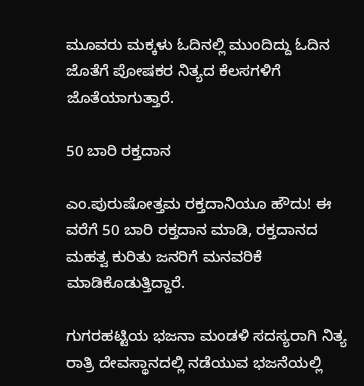ಮೂವರು ಮಕ್ಕಳು ಓದಿನಲ್ಲಿ ಮುಂದಿದ್ದು ಓದಿನ ಜೊತೆಗೆ ಪೋಷಕರ ನಿತ್ಯದ ಕೆಲಸಗಳಿಗೆ ಜೊತೆಯಾಗುತ್ತಾರೆ.

50 ಬಾರಿ ರಕ್ತದಾನ

ಎಂ.ಪುರುಷೋತ್ತಮ ರಕ್ತದಾನಿಯೂ ಹೌದು! ಈ ವರೆಗೆ 50 ಬಾರಿ ರಕ್ತದಾನ ಮಾಡಿ, ರಕ್ತದಾನದ ಮಹತ್ವ ಕುರಿತು ಜನರಿಗೆ ಮನವರಿಕೆ ಮಾಡಿಕೊಡುತ್ತಿದ್ದಾರೆ.

ಗುಗರಹಟ್ಟಿಯ ಭಜನಾ ಮಂಡಳಿ ಸದಸ್ಯರಾಗಿ ನಿತ್ಯ ರಾತ್ರಿ ದೇವಸ್ಥಾನದಲ್ಲಿ ನಡೆಯುವ ಭಜನೆಯಲ್ಲಿ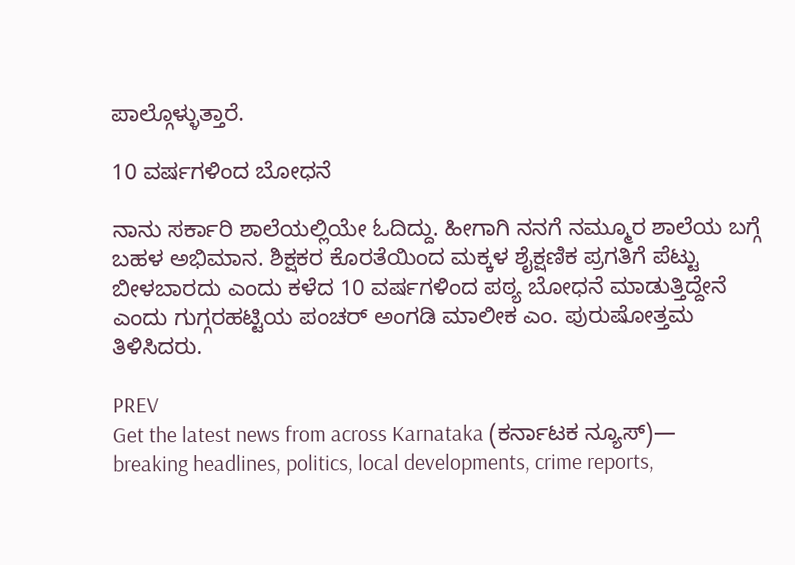ಪಾಲ್ಗೊಳ್ಳುತ್ತಾರೆ.

10 ವರ್ಷಗಳಿಂದ ಬೋಧನೆ

ನಾನು ಸರ್ಕಾರಿ ಶಾಲೆಯಲ್ಲಿಯೇ ಓದಿದ್ದು. ಹೀಗಾಗಿ ನನಗೆ ನಮ್ಮೂರ ಶಾಲೆಯ ಬಗ್ಗೆ ಬಹಳ ಅಭಿಮಾನ. ಶಿಕ್ಷಕರ ಕೊರತೆಯಿಂದ ಮಕ್ಕಳ ಶೈಕ್ಷಣಿಕ ಪ್ರಗತಿಗೆ ಪೆಟ್ಟು ಬೀಳಬಾರದು ಎಂದು ಕಳೆದ 10 ವರ್ಷಗಳಿಂದ ಪಠ್ಯ ಬೋಧನೆ ಮಾಡುತ್ತಿದ್ದೇನೆ ಎಂದು ಗುಗ್ಗರಹಟ್ಟಿಯ ಪಂಚರ್‌ ಅಂಗಡಿ ಮಾಲೀಕ ಎಂ. ಪುರುಷೋತ್ತಮ ತಿಳಿಸಿದರು.

PREV
Get the latest news from across Karnataka (ಕರ್ನಾಟಕ ನ್ಯೂಸ್)— breaking headlines, politics, local developments, crime reports,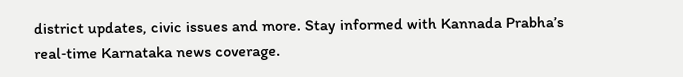district updates, civic issues and more. Stay informed with Kannada Prabha’s real‑time Karnataka news coverage.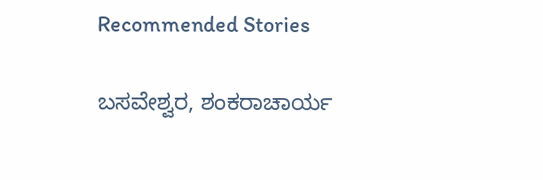Recommended Stories

ಬಸವೇಶ್ವರ, ಶಂಕರಾಚಾರ್ಯ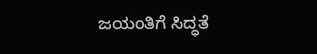ಜಯಂತಿಗೆ ಸಿದ್ಧತೆ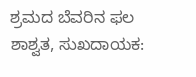ಶ್ರಮದ ಬೆವರಿನ ಫಲ ಶಾಶ್ವತ, ಸುಖದಾಯಕ: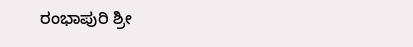ರಂಭಾಪುರಿ ಶ್ರೀ